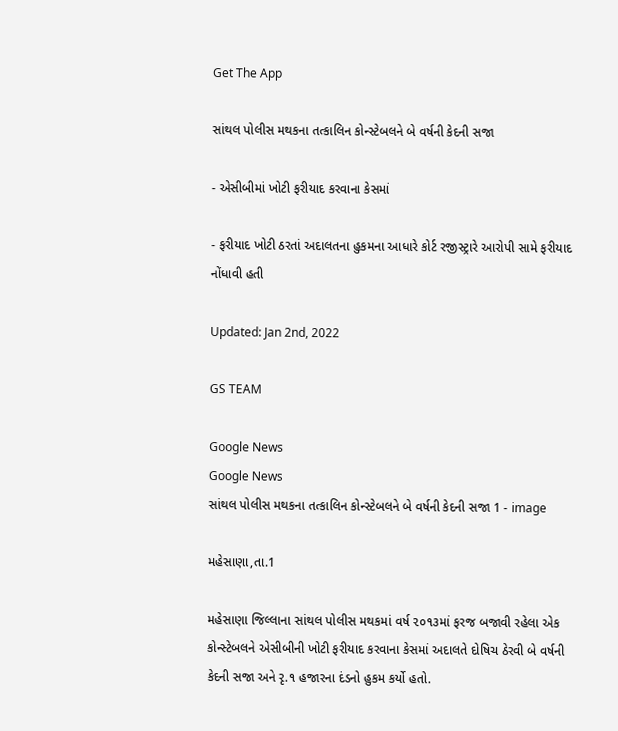Get The App

સાંથલ પોલીસ મથકના તત્કાલિન કોન્સ્ટેબલને બે વર્ષની કેદની સજા

- એસીબીમાં ખોટી ફરીયાદ કરવાના કેસમાં

- ફરીયાદ ખોટી ઠરતાં અદાલતના હુકમના આધારે કોર્ટ રજીસ્ટ્રારે આરોપી સામે ફરીયાદ નોંધાવી હતી

Updated: Jan 2nd, 2022

GS TEAM

Google News
Google News
સાંથલ પોલીસ મથકના તત્કાલિન કોન્સ્ટેબલને બે વર્ષની કેદની સજા 1 - image

મહેસાણા,તા.1

મહેસાણા જિલ્લાના સાંથલ પોલીસ મથકમાં વર્ષ ૨૦૧૩માં ફરજ બજાવી રહેલા એક કોન્સ્ટેબલને એસીબીની ખોટી ફરીયાદ કરવાના કેસમાં અદાલતે દોષિચ ઠેરવી બે વર્ષની કેદની સજા અને રૃ.૧ હજારના દંડનો હુકમ કર્યો હતો.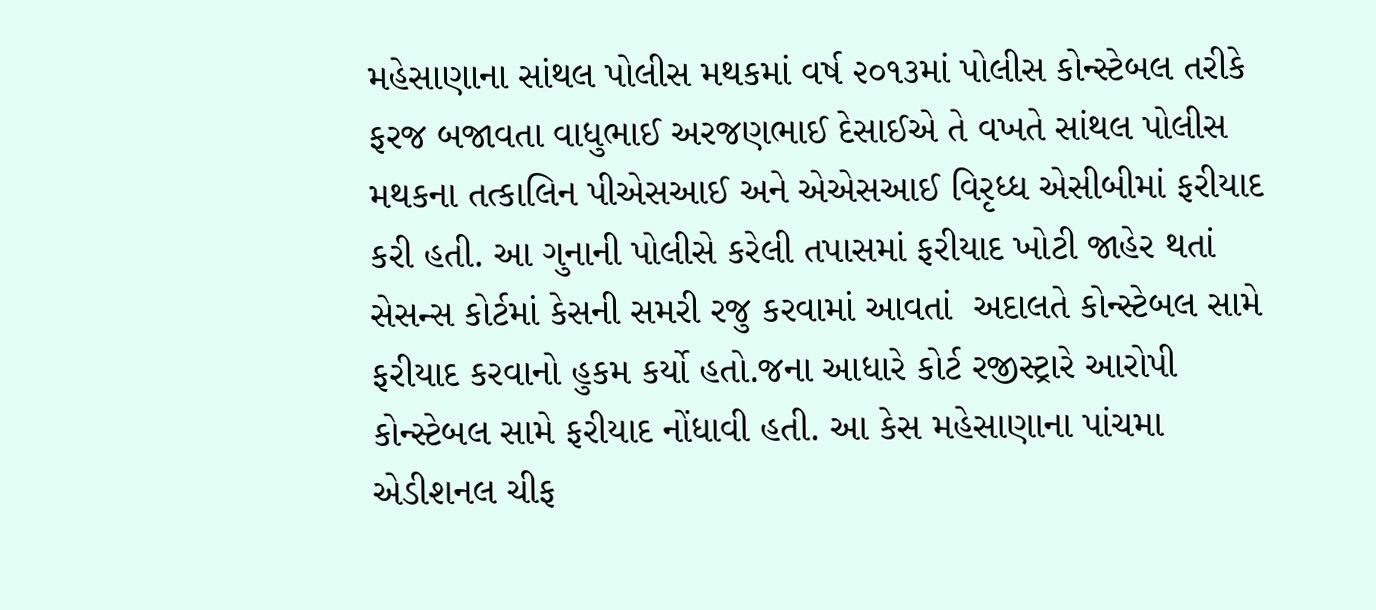મહેસાણાના સાંથલ પોલીસ મથકમાં વર્ષ ૨૦૧૩માં પોલીસ કોન્સ્ટેબલ તરીકે ફરજ બજાવતા વાધુભાઈ અરજણભાઈ દેસાઈએ તે વખતે સાંથલ પોલીસ મથકના તત્કાલિન પીએસઆઈ અને એએસઆઈ વિરૃધ્ધ એસીબીમાં ફરીયાદ કરી હતી. આ ગુનાની પોલીસે કરેલી તપાસમાં ફરીયાદ ખોટી જાહેર થતાં સેસન્સ કોર્ટમાં કેસની સમરી રજુ કરવામાં આવતાં  અદાલતે કોન્સ્ટેબલ સામે ફરીયાદ કરવાનો હુકમ કર્યો હતો.જના આધારે કોર્ટ રજીસ્ટ્રારે આરોપી કોન્સ્ટેબલ સામે ફરીયાદ નોંધાવી હતી. આ કેસ મહેસાણાના પાંચમા એડીશનલ ચીફ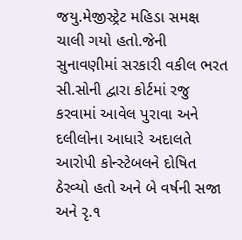જયુ.મેજીસ્ટ્રેટ મહિડા સમક્ષ ચાલી ગયો હતો.જેની સુનાવણીમાં સરકારી વકીલ ભરત સી.સોની દ્વારા કોર્ટમાં રજુ કરવામાં આવેલ પુરાવા અને દલીલોના આધારે અદાલતે આરોપી કોન્સ્ટેબલને દોષિત ઠેરવ્યો હતો અને બે વર્ષની સજા અને રૃ.૧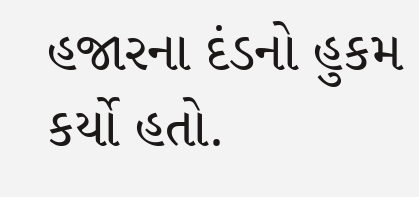હજારના દંડનો હુકમ કર્યો હતો.